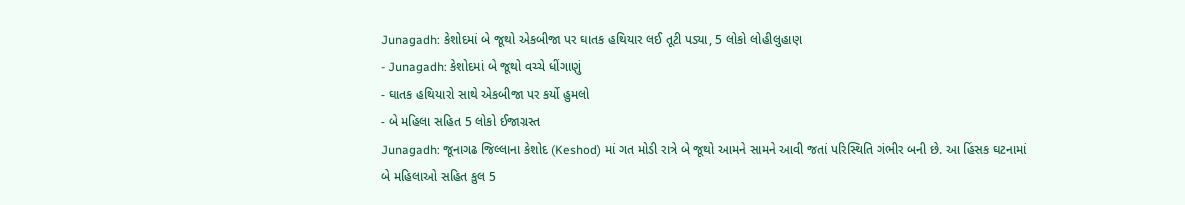Junagadh: કેશોદમાં બે જૂથો એકબીજા પર ઘાતક હથિયાર લઈ તૂટી પડ્યા, 5 લોકો લોહીલુહાણ
- Junagadh: કેશોદમાં બે જૂથો વચ્ચે ધીંગાણું
- ઘાતક હથિયારો સાથે એકબીજા પર કર્યો હુમલો
- બે મહિલા સહિત 5 લોકો ઈજાગ્રસ્ત
Junagadh: જૂનાગઢ જિલ્લાના કેશોદ (Keshod) માં ગત મોડી રાત્રે બે જૂથો આમને સામને આવી જતાં પરિસ્થિતિ ગંભીર બની છે. આ હિંસક ઘટનામાં બે મહિલાઓ સહિત કુલ 5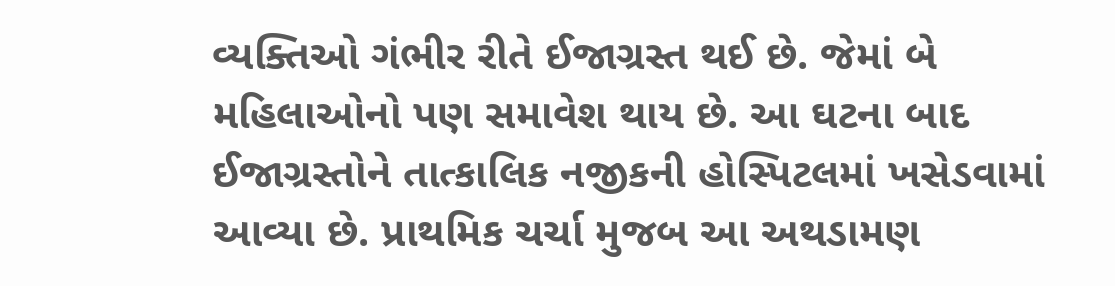વ્યક્તિઓ ગંભીર રીતે ઈજાગ્રસ્ત થઈ છે. જેમાં બે મહિલાઓનો પણ સમાવેશ થાય છે. આ ઘટના બાદ ઈજાગ્રસ્તોને તાત્કાલિક નજીકની હોસ્પિટલમાં ખસેડવામાં આવ્યા છે. પ્રાથમિક ચર્ચા મુજબ આ અથડામણ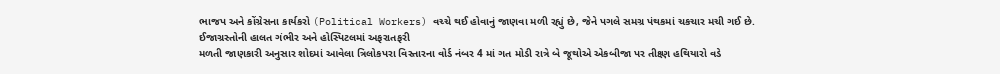ભાજપ અને કોંગ્રેસના કાર્યકરો (Political Workers) વચ્ચે થઈ હોવાનું જાણવા મળી રહ્યું છે, જેને પગલે સમગ્ર પંથકમાં ચકચાર મચી ગઈ છે.
ઈજાગ્રસ્તોની હાલત ગંભીર અને હોસ્પિટલમાં અફરાતફરી
મળતી જાણકારી અનુસાર શોદમાં આવેલા ત્રિલોકપરા વિસ્તારના વોર્ડ નંબર 4 માં ગત મોડી રાત્રે બે જૂથોએ એકબીજા પર તીક્ષ્ણ હથિયારો વડે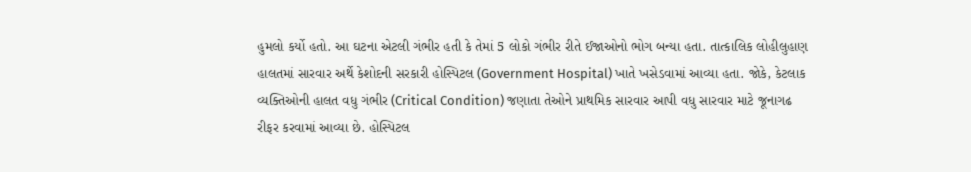હુમલો કર્યો હતો. આ ઘટના એટલી ગંભીર હતી કે તેમાં 5 લોકો ગંભીર રીતે ઈજાઓનો ભોગ બન્યા હતા. તાત્કાલિક લોહીલુહાણ હાલતમાં સારવાર અર્થે કેશોદની સરકારી હોસ્પિટલ (Government Hospital) ખાતે ખસેડવામાં આવ્યા હતા. જોકે, કેટલાક વ્યક્તિઓની હાલત વધુ ગંભીર (Critical Condition) જણાતા તેઓને પ્રાથમિક સારવાર આપી વધુ સારવાર માટે જૂનાગઢ રીફર કરવામાં આવ્યા છે. હોસ્પિટલ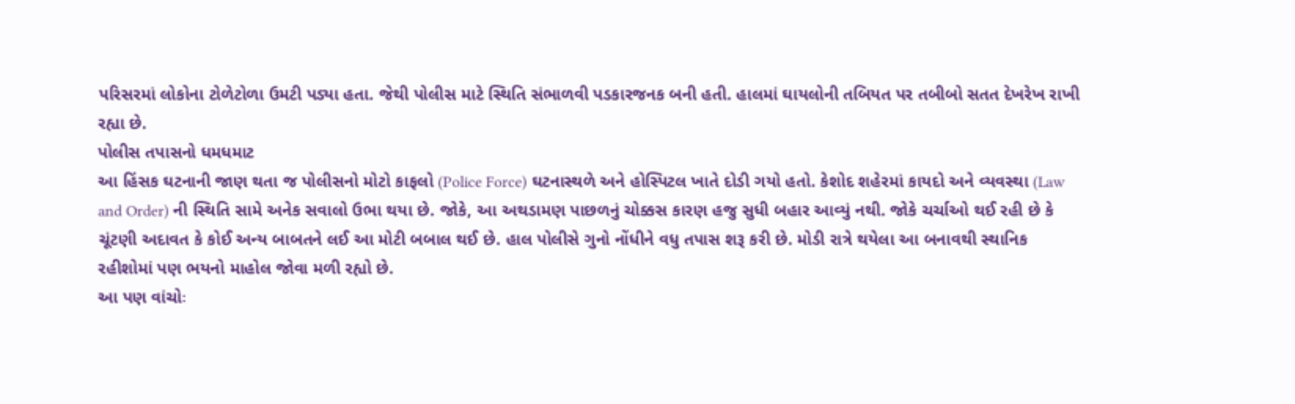પરિસરમાં લોકોના ટોળેટોળા ઉમટી પડ્યા હતા. જેથી પોલીસ માટે સ્થિતિ સંભાળવી પડકારજનક બની હતી. હાલમાં ઘાયલોની તબિયત પર તબીબો સતત દેખરેખ રાખી રહ્યા છે.
પોલીસ તપાસનો ધમધમાટ
આ હિંસક ઘટનાની જાણ થતા જ પોલીસનો મોટો કાફલો (Police Force) ઘટનાસ્થળે અને હોસ્પિટલ ખાતે દોડી ગયો હતો. કેશોદ શહેરમાં કાયદો અને વ્યવસ્થા (Law and Order) ની સ્થિતિ સામે અનેક સવાલો ઉભા થયા છે. જોકે, આ અથડામણ પાછળનું ચોક્કસ કારણ હજુ સુધી બહાર આવ્યું નથી. જોકે ચર્ચાઓ થઈ રહી છે કે ચૂંટણી અદાવત કે કોઈ અન્ય બાબતને લઈ આ મોટી બબાલ થઈ છે. હાલ પોલીસે ગુનો નોંધીને વધુ તપાસ શરૂ કરી છે. મોડી રાત્રે થયેલા આ બનાવથી સ્થાનિક રહીશોમાં પણ ભયનો માહોલ જોવા મળી રહ્યો છે.
આ પણ વાંચોઃ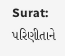Surat: પરિણીતાને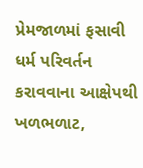પ્રેમજાળમાં ફસાવી ધર્મ પરિવર્તન કરાવવાના આક્ષેપથી ખળભળાટ,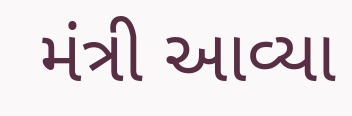મંત્રી આવ્યા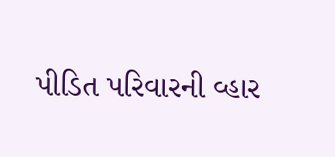પીડિત પરિવારની વ્હાર